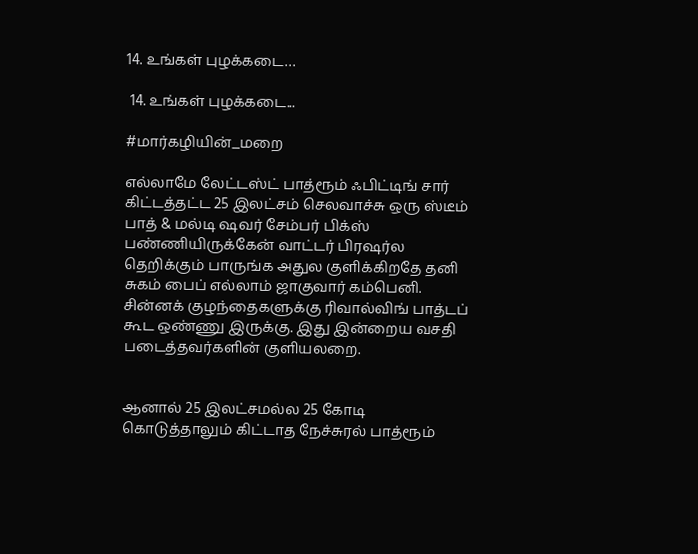14. உங்கள் புழக்கடை…

 14. உங்கள் புழக்கடை...

#மார்கழியின்_மறை

எல்லாமே லேட்டஸ்ட் பாத்ரூம் ஃபிட்டிங் சார் கிட்டத்தட்ட 25 இலட்சம் செலவாச்சு ஒரு ஸ்டீம் பாத் & மல்டி ஷவர் சேம்பர் பிக்ஸ் பண்ணியிருக்கேன் வாட்டர் பிரஷர்ல தெறிக்கும் பாருங்க அதுல குளிக்கிறதே தனி சுகம் பைப் எல்லாம் ஜாகுவார் கம்பெனி. சின்னக் குழந்தைகளுக்கு ரிவால்விங் பாத்டப் கூட ஒண்ணு இருக்கு. இது இன்றைய வசதி படைத்தவர்களின் குளியலறை.


ஆனால் 25 இலட்சமல்ல 25 கோடி கொடுத்தாலும் கிட்டாத நேச்சுரல் பாத்ரூம்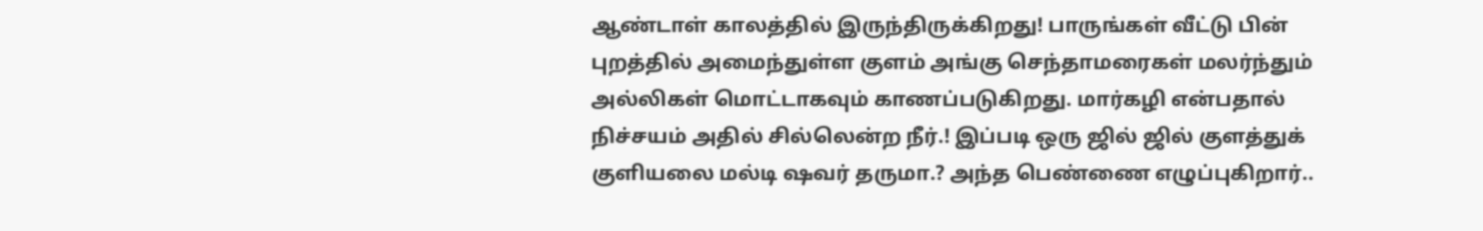ஆண்டாள் காலத்தில் இருந்திருக்கிறது! பாருங்கள் வீட்டு பின் புறத்தில் அமைந்துள்ள குளம் அங்கு செந்தாமரைகள் மலர்ந்தும் அல்லிகள் மொட்டாகவும் காணப்படுகிறது. மார்கழி என்பதால் நிச்சயம் அதில் சில்லென்ற நீர்.! இப்படி ஒரு ஜில் ஜில் குளத்துக் குளியலை மல்டி ஷவர் தருமா.? அந்த பெண்ணை எழுப்புகிறார்..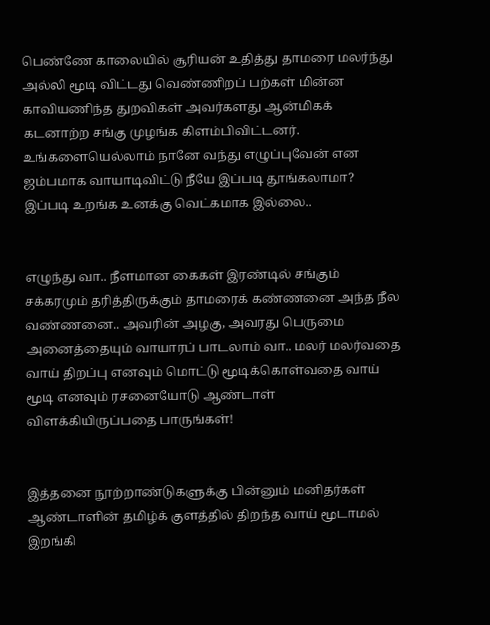பெண்ணே காலையில் சூரியன் உதித்து தாமரை மலர்ந்து அல்லி மூடி விட்டது வெண்ணிறப் பற்கள் மின்ன காவியணிந்த துறவிகள் அவர்களது ஆன்மிகக் கடனாற்ற சங்கு முழங்க கிளம்பிவிட்டனர். உங்களையெல்லாம் நானே வந்து எழுப்புவேன் என ஜம்பமாக வாயாடிவிட்டு நீயே இப்படி தூங்கலாமா? இப்படி உறங்க உனக்கு வெட்கமாக இல்லை..


எழுந்து வா.. நீளமான கைகள் இரண்டில் சங்கும் சக்கரமும் தரித்திருக்கும் தாமரைக் கண்ணனை அந்த நீல வண்ணனை.. அவரின் அழகு, அவரது பெருமை அனைத்தையும் வாயாரப் பாடலாம் வா.. மலர் மலர்வதை வாய் திறப்பு எனவும் மொட்டு மூடிக்கொள்வதை வாய் மூடி எனவும் ரசனையோடு ஆண்டாள் விளக்கியிருப்பதை பாருங்கள்!


இத்தனை நூற்றாண்டுகளுக்கு பின்னும் மனிதர்கள் ஆண்டாளின் தமிழ்க் குளத்தில் திறந்த வாய் மூடாமல் இறங்கி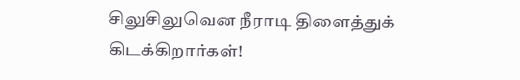சிலுசிலுவென நீராடி திளைத்துக் கிடக்கிறார்கள்!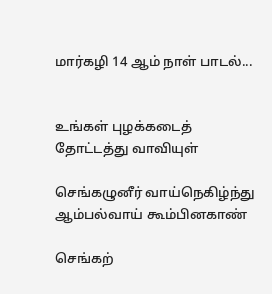மார்கழி 14 ஆம் நாள் பாடல்...


உங்கள் புழக்கடைத் தோட்டத்து வாவியுள்

செங்கழுனீர் வாய்நெகிழ்ந்து ஆம்பல்வாய் கூம்பினகாண்

செங்கற்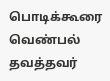பொடிக்கூரை வெண்பல் தவத்தவர்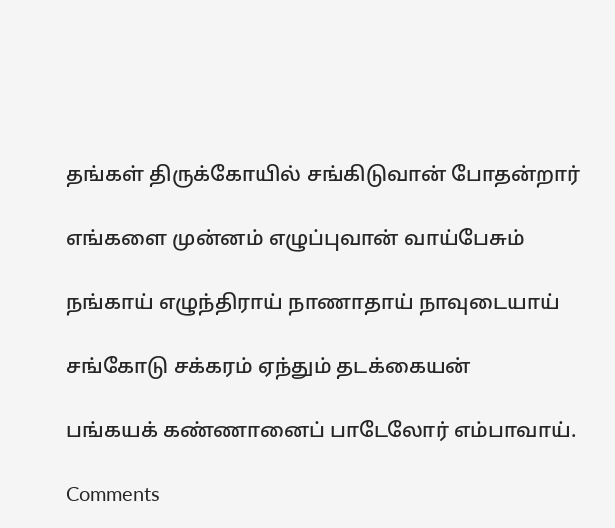தங்கள் திருக்கோயில் சங்கிடுவான் போதன்றார்

எங்களை முன்னம் எழுப்புவான் வாய்பேசும்

நங்காய் எழுந்திராய் நாணாதாய் நாவுடையாய்

சங்கோடு சக்கரம் ஏந்தும் தடக்கையன்

பங்கயக் கண்ணானைப் பாடேலோர் எம்பாவாய்.

Comments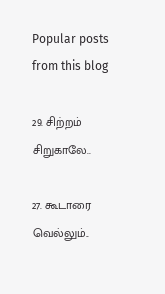Popular posts from this blog

29. சிற்றம் சிறுகாலே..

27. கூடாரை வெல்லும்..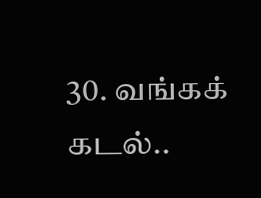30. வங்கக் கடல்..